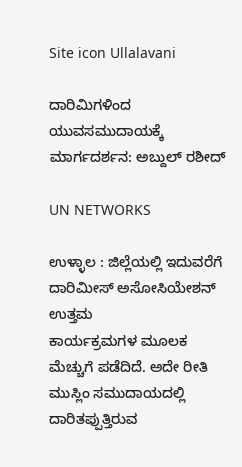Site icon Ullalavani

ದಾರಿಮಿಗಳಿಂದ ಯುವಸಮುದಾಯಕ್ಕೆ ಮಾರ್ಗದರ್ಶನ: ಅಬ್ದುಲ್ ರಶೀದ್

UN NETWORKS

ಉಳ್ಳಾಲ : ಜಿಲ್ಲೆಯಲ್ಲಿ ಇದುವರೆಗೆ ದಾರಿಮೀಸ್ ಅಸೋಸಿಯೇಶನ್ ಉತ್ತಮ ಕಾರ್ಯಕ್ರಮಗಳ ‌ಮೂಲಕ ಮೆಚ್ಚುಗೆ ಪಡೆದಿದೆ‌. ಅದೇ ರೀತಿ ಮುಸ್ಲಿಂ ಸಮುದಾಯದಲ್ಲಿ ದಾರಿತಪ್ಪುತ್ತಿರುವ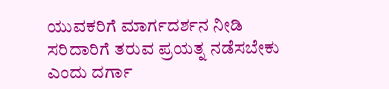ಯುವಕರಿಗೆ ಮಾರ್ಗದರ್ಶನ ‌ನೀಡಿ ಸರಿದಾರಿಗೆ ತರುವ ಪ್ರಯತ್ನ ನಡೆಸಬೇಕು ಎಂದು ದರ್ಗಾ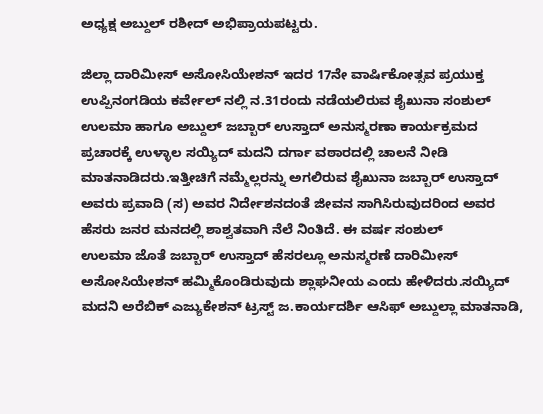ಅಧ್ಯಕ್ಷ ಅಬ್ದುಲ್ ರಶೀದ್ ಅಭಿಪ್ರಾಯಪಟ್ಟರು.

ಜಿಲ್ಲಾ ದಾರಿಮೀಸ್ ಅಸೋಸಿಯೇಶನ್ ಇದರ 17ನೇ ವಾರ್ಷಿಕೋತ್ಸವ ಪ್ರಯುಕ್ತ ಉಪ್ಪಿನಂಗಡಿಯ ಕರ್ವೇಲ್ ನಲ್ಲಿ ನ.31ರಂದು ನಡೆಯಲಿರುವ ಶೈಖುನಾ ಸಂಶುಲ್ ಉಲಮಾ ಹಾಗೂ ಅಬ್ದುಲ್ ‌ಜಬ್ಬಾರ್ ಉಸ್ತಾದ್ ಅನುಸ್ಮರಣಾ ಕಾರ್ಯಕ್ರಮದ ಪ್ರಚಾರಕ್ಕೆ ಉಳ್ಳಾಲ ಸಯ್ಯಿದ್ ಮದನಿ ದರ್ಗಾ ವಠಾರದಲ್ಲಿ ಚಾಲನೆ ನೀಡಿ ಮಾತನಾಡಿದರು.ಇತ್ತೀಚಿಗೆ ನಮ್ಮೆಲ್ಲರನ್ನು ಅಗಲಿರುವ ಶೈಖುನಾ ಜಬ್ಬಾರ್ ಉಸ್ತಾದ್ ಅವರು ಪ್ರವಾದಿ (ಸ) ಅವರ ನಿರ್ದೇಶನದಂತೆ ಜೀವನ ಸಾಗಿಸಿರುವುದರಿಂದ ಅವರ ಹೆಸರು ಜನರ ಮನದಲ್ಲಿ ಶಾಶ್ವತವಾಗಿ‌ ನೆಲೆ ನಿಂತಿದೆ. ಈ ವರ್ಷ ಸಂಶುಲ್ ಉಲಮಾ ‌ಜೊತೆ ಜಬ್ಬಾರ್ ಉಸ್ತಾದ್ ಹೆಸರಲ್ಲೂ ಅನುಸ್ಮರಣೆ ದಾರಿಮೀಸ್ ಅಸೋಸಿಯೇಶನ್ ಹಮ್ಮಿಕೊಂಡಿರುವುದು ಶ್ಲಾಘನೀಯ ಎಂದು ಹೇಳಿದರು.ಸಯ್ಯಿದ್ ಮದನಿ ಅರೆಬಿಕ್ ಎಜ್ಯುಕೇಶನ್ ಟ್ರಸ್ಟ್ ಜ.ಕಾರ್ಯದರ್ಶಿ ಆಸಿಫ್ ಅಬ್ದುಲ್ಲಾ ಮಾತನಾಡಿ,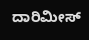ದಾರಿಮೀಸ್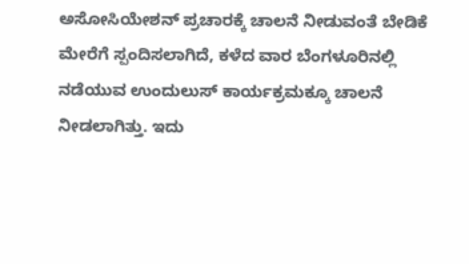ಅಸೋಸಿಯೇಶನ್ ‌ಪ್ರಚಾರಕ್ಕೆ ಚಾಲನೆ ನೀಡುವಂತೆ ಬೇಡಿಕೆ ಮೇರೆಗೆ ಸ್ಪಂದಿಸಲಾಗಿದೆ, ಕಳೆದ ವಾರ ಬೆಂಗಳೂರಿನಲ್ಲಿ ನಡೆಯುವ ಉಂದುಲುಸ್ ಕಾರ್ಯಕ್ರಮಕ್ಕೂ ಚಾಲನೆ ನೀಡಲಾಗಿತ್ತು. ಇದು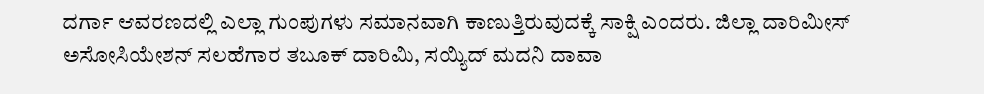ದರ್ಗಾ ಆವರಣದಲ್ಲಿ ಎಲ್ಲಾ ಗುಂಪುಗಳು ಸಮಾನವಾಗಿ ಕಾಣುತ್ತಿರುವುದಕ್ಕೆ ಸಾಕ್ಷಿ ಎಂದರು‌. ಜಿಲ್ಲಾ ದಾರಿಮೀಸ್ ಅಸೋಸಿಯೇಶನ್ ಸಲಹೆಗಾರ ತಬೂಕ್ ದಾರಿಮಿ, ಸಯ್ಯಿದ್ ಮದನಿ ದಾವಾ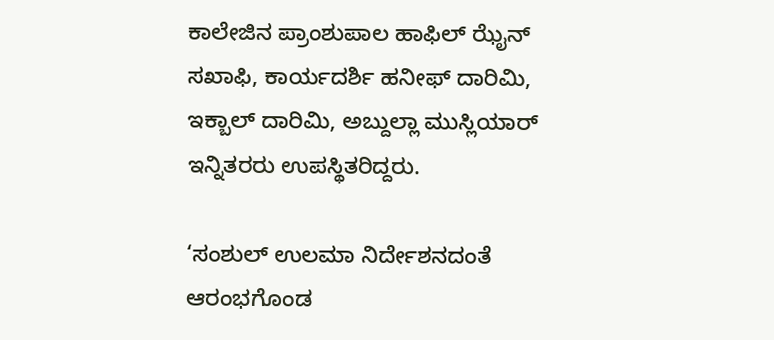ಕಾಲೇಜಿನ ಪ್ರಾಂಶುಪಾಲ ಹಾಫಿಲ್ ಝೈನ್ ಸಖಾಫಿ, ಕಾರ್ಯದರ್ಶಿ ಹನೀಫ್ ದಾರಿಮಿ, ಇಕ್ಬಾಲ್ ದಾರಿಮಿ, ಅಬ್ದುಲ್ಲಾ ಮುಸ್ಲಿಯಾರ್ ಇನ್ನಿತರರು ಉಪಸ್ಥಿತರಿದ್ದರು.

‘ಸಂಶುಲ್ ಉಲಮಾ ನಿರ್ದೇಶನದಂತೆ ಆರಂಭಗೊಂಡ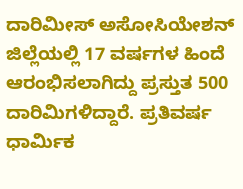ದಾರಿಮೀಸ್ ಅಸೋಸಿಯೇಶನ್ ಜಿಲ್ಲೆಯಲ್ಲಿ 17 ವರ್ಷಗಳ ಹಿಂದೆ ಆರಂಭಿಸಲಾಗಿದ್ದು ಪ್ರಸ್ತುತ 500 ದಾರಿಮಿಗಳಿದ್ದಾರೆ. ಪ್ರತಿವರ್ಷ ಧಾರ್ಮಿಕ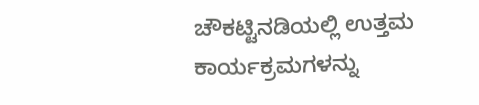ಚೌಕಟ್ಟಿನಡಿಯಲ್ಲಿ ಉತ್ತಮ ಕಾರ್ಯಕ್ರಮಗಳನ್ನು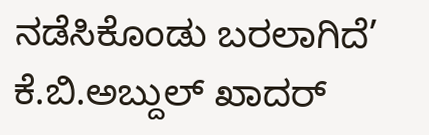ನಡೆಸಿಕೊಂಡು ಬರಲಾಗಿದೆ’
ಕೆ.ಬಿ.ಅಬ್ದುಲ್ ಖಾದರ್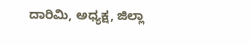ದಾರಿಮಿ, ಅಧ್ಯಕ್ಷ, ಜಿಲ್ಲಾ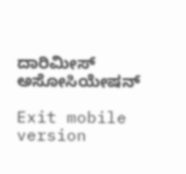ದಾರಿಮೀಸ್ ಅಸೋಸಿಯೇಷನ್

Exit mobile version